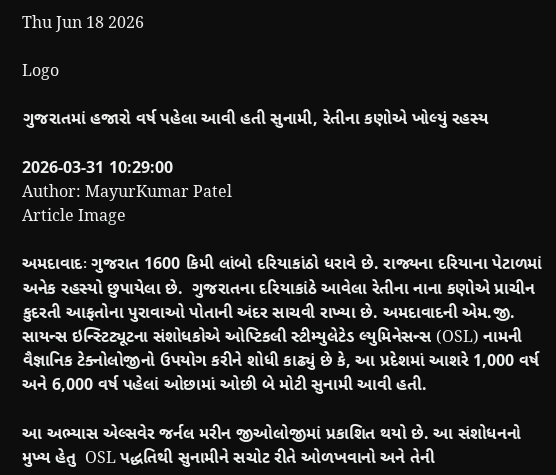Thu Jun 18 2026

Logo

ગુજરાતમાં હજારો વર્ષ પહેલા આવી હતી સુનામી, રેતીના કણોએ ખોલ્યું રહસ્ય

2026-03-31 10:29:00
Author: MayurKumar Patel
Article Image

અમદાવાદઃ ગુજરાત 1600 કિમી લાંબો દરિયાકાંઠો ધરાવે છે. રાજ્યના દરિયાના પેટાળમાં અનેક રહસ્યો છુપાયેલા છે.  ગુજરાતના દરિયાકાંઠે આવેલા રેતીના નાના કણોએ પ્રાચીન કુદરતી આફતોના પુરાવાઓ પોતાની અંદર સાચવી રાખ્યા છે. અમદાવાદની એમ.જી. સાયન્સ ઇન્સ્ટિટ્યૂટના સંશોધકોએ ઓપ્ટિકલી સ્ટીમ્યુલેટેડ લ્યુમિનેસન્સ (OSL) નામની વૈજ્ઞાનિક ટેક્નોલોજીનો ઉપયોગ કરીને શોધી કાઢ્યું છે કે, આ પ્રદેશમાં આશરે 1,000 વર્ષ અને 6,000 વર્ષ પહેલાં ઓછામાં ઓછી બે મોટી સુનામી આવી હતી.

આ અભ્યાસ એલ્સવેર જર્નલ મરીન જીઓલોજીમાં પ્રકાશિત થયો છે. આ સંશોધનનો મુખ્ય હેતુ  OSL પદ્ધતિથી સુનામીને સચોટ રીતે ઓળખવાનો અને તેની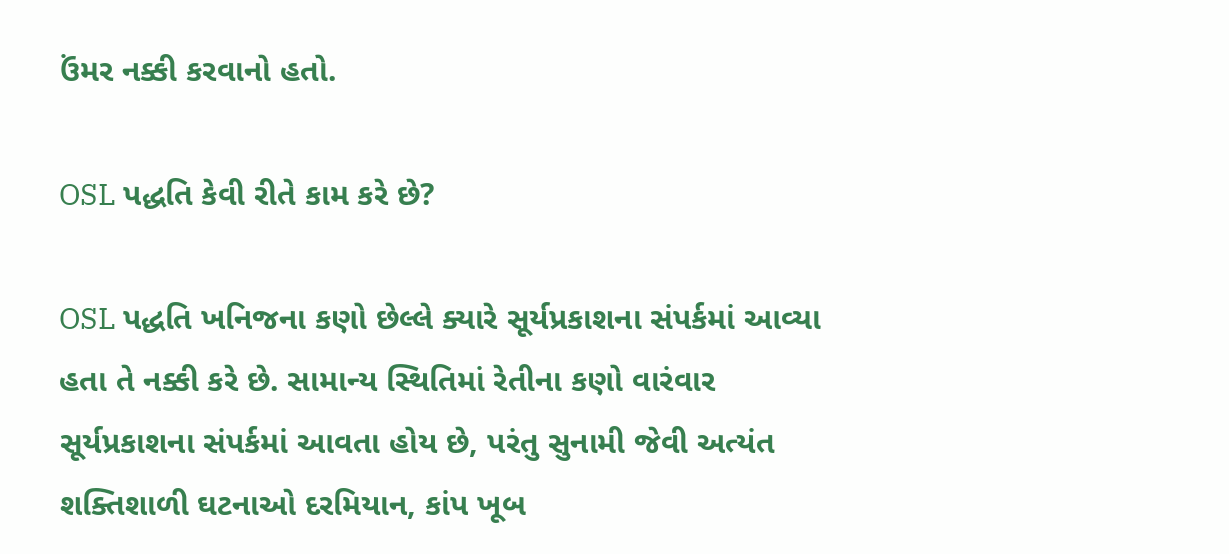ઉંમર નક્કી કરવાનો હતો.

OSL પદ્ધતિ કેવી રીતે કામ કરે છે?

OSL પદ્ધતિ ખનિજના કણો છેલ્લે ક્યારે સૂર્યપ્રકાશના સંપર્કમાં આવ્યા હતા તે નક્કી કરે છે. સામાન્ય સ્થિતિમાં રેતીના કણો વારંવાર સૂર્યપ્રકાશના સંપર્કમાં આવતા હોય છે, પરંતુ સુનામી જેવી અત્યંત શક્તિશાળી ઘટનાઓ દરમિયાન, કાંપ ખૂબ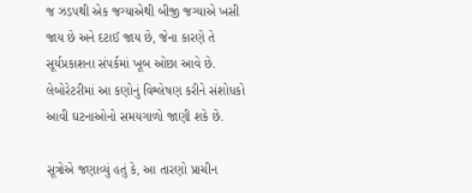જ ઝડપથી એક જગ્યાએથી બીજી જગ્યાએ ખસી જાય છે અને દટાઈ જાય છે, જેના કારણે તે સૂર્યપ્રકાશના સંપર્કમાં ખૂબ ઓછા આવે છે. લેબોરેટરીમાં આ કણોનું વિશ્લેષણ કરીને સંશોધકો આવી ઘટનાઓનો સમયગાળો જાણી શકે છે.

સૂત્રોએ જણાવ્યું હતું કે, આ તારણો પ્રાચીન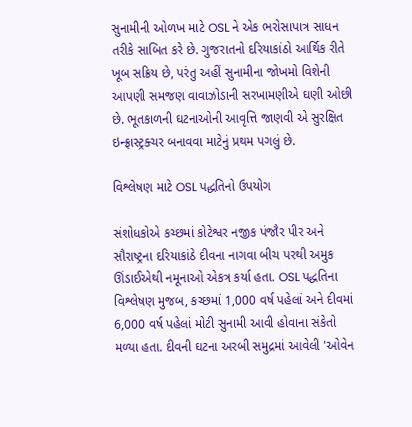સુનામીની ઓળખ માટે OSL ને એક ભરોસાપાત્ર સાધન તરીકે સાબિત કરે છે. ગુજરાતનો દરિયાકાંઠો આર્થિક રીતે ખૂબ સક્રિય છે, પરંતુ અહીં સુનામીના જોખમો વિશેની આપણી સમજણ વાવાઝોડાની સરખામણીએ ઘણી ઓછી છે. ભૂતકાળની ઘટનાઓની આવૃત્તિ જાણવી એ સુરક્ષિત ઇન્ફ્રાસ્ટ્રક્ચર બનાવવા માટેનું પ્રથમ પગલું છે.

વિશ્લેષણ માટે OSL પદ્ધતિનો ઉપયોગ

સંશોધકોએ કચ્છમાં કોટેશ્વર નજીક પંજૌર પીર અને સૌરાષ્ટ્રના દરિયાકાંઠે દીવના નાગવા બીચ પરથી અમુક ઊંડાઈએથી નમૂનાઓ એકત્ર કર્યા હતા. OSL પદ્ધતિના વિશ્લેષણ મુજબ, કચ્છમાં 1,000 વર્ષ પહેલાં અને દીવમાં 6,000 વર્ષ પહેલાં મોટી સુનામી આવી હોવાના સંકેતો મળ્યા હતા. દીવની ઘટના અરબી સમુદ્રમાં આવેલી 'ઓવેન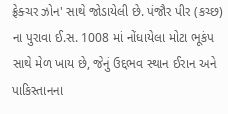ફ્રેક્ચર ઝોન' સાથે જોડાયેલી છે. પંજૌર પીર (કચ્છ) ના પુરાવા ઈ.સ. 1008 માં નોંધાયેલા મોટા ભૂકંપ સાથે મેળ ખાય છે, જેનું ઉદ્દભવ સ્થાન ઈરાન અને પાકિસ્તાનના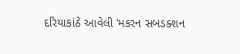દરિયાકાંઠે આવેલી 'મકરન સબડક્શન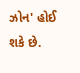ઝોન' હોઈ શકે છે.